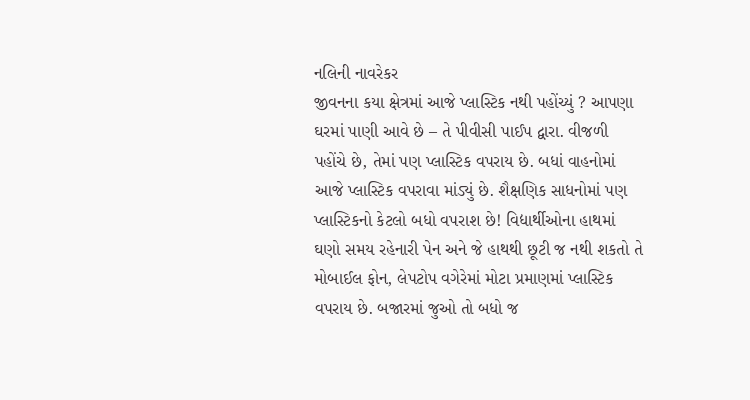નલિની નાવરેકર
જીવનના કયા ક્ષેત્રમાં આજે પ્લાસ્ટિક નથી પહોંચ્યું ? આપણા ઘરમાં પાણી આવે છે – તે પીવીસી પાઈપ દ્વારા. વીજળી પહોંચે છે, તેમાં પણ પ્લાસ્ટિક વપરાય છે. બધાં વાહનોમાં આજે પ્લાસ્ટિક વપરાવા માંડ્યું છે. શૈક્ષણિક સાધનોમાં પણ પ્લાસ્ટિકનો કેટલો બધો વપરાશ છે! વિદ્યાર્થીઓના હાથમાં ઘણો સમય રહેનારી પેન અને જે હાથથી છૂટી જ નથી શકતો તે મોબાઈલ ફોન, લેપટોપ વગેરેમાં મોટા પ્રમાણમાં પ્લાસ્ટિક વપરાય છે. બજારમાં જુઓ તો બધો જ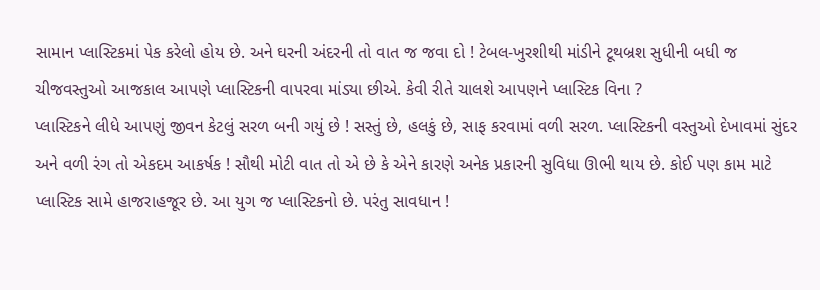સામાન પ્લાસ્ટિકમાં પેક કરેલો હોય છે. અને ઘરની અંદરની તો વાત જ જવા દો ! ટેબલ-ખુરશીથી માંડીને ટૂથબ્રશ સુધીની બધી જ ચીજવસ્તુઓ આજકાલ આપણે પ્લાસ્ટિકની વાપરવા માંડ્યા છીએ. કેવી રીતે ચાલશે આપણને પ્લાસ્ટિક વિના ?
પ્લાસ્ટિકને લીધે આપણું જીવન કેટલું સરળ બની ગયું છે ! સસ્તું છે, હલકું છે, સાફ કરવામાં વળી સરળ. પ્લાસ્ટિકની વસ્તુઓ દેખાવમાં સુંદર અને વળી રંગ તો એકદમ આકર્ષક ! સૌથી મોટી વાત તો એ છે કે એને કારણે અનેક પ્રકારની સુવિધા ઊભી થાય છે. કોઈ પણ કામ માટે પ્લાસ્ટિક સામે હાજરાહજૂર છે. આ યુગ જ પ્લાસ્ટિકનો છે. પરંતુ સાવધાન !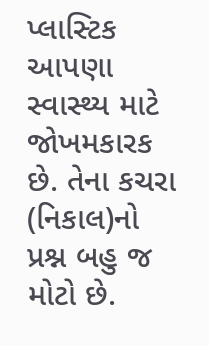પ્લાસ્ટિક આપણા સ્વાસ્થ્ય માટે જોખમકારક છે. તેના કચરા (નિકાલ)નો પ્રશ્ન બહુ જ મોટો છે.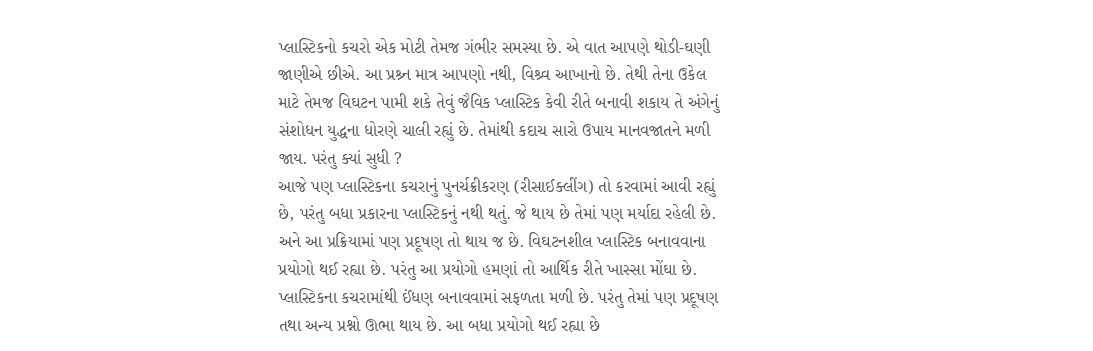પ્લાસ્ટિકનો કચરો એક મોટી તેમજ ગંભીર સમસ્યા છે. એ વાત આપણે થોડી-ઘણી જાણીએ છીએ. આ પ્રશ્ર્ન માત્ર આપણો નથી, વિશ્ર્વ આખાનો છે. તેથી તેના ઉકેલ માટે તેમજ વિઘટન પામી શકે તેવું જૈવિક પ્લાસ્ટિક કેવી રીતે બનાવી શકાય તે અંગેનું સંશોધન યુદ્ધના ધોરણે ચાલી રહ્યું છે. તેમાંથી કદાચ સારો ઉપાય માનવજાતને મળી જાય. પરંતુ ક્યાં સુધી ?
આજે પણ પ્લાસ્ટિકના કચરાનું પુનર્ચક્રીકરણ (રીસાઈક્લીંગ) તો કરવામાં આવી રહ્યું છે, પરંતુ બધા પ્રકારના પ્લાસ્ટિકનું નથી થતું. જે થાય છે તેમાં પણ મર્યાદા રહેલી છે. અને આ પ્રક્રિયામાં પણ પ્રદૂષણ તો થાય જ છે. વિઘટનશીલ પ્લાસ્ટિક બનાવવાના પ્રયોગો થઈ રહ્યા છે. પરંતુ આ પ્રયોગો હમણાં તો આર્થિક રીતે ખાસ્સા મોંઘા છે. પ્લાસ્ટિકના કચરામાંથી ઈંધણ બનાવવામાં સફળતા મળી છે. પરંતુ તેમાં પણ પ્રદૂષણ તથા અન્ય પ્રશ્નો ઊભા થાય છે. આ બધા પ્રયોગો થઈ રહ્યા છે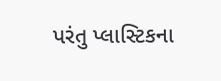પરંતુ પ્લાસ્ટિકના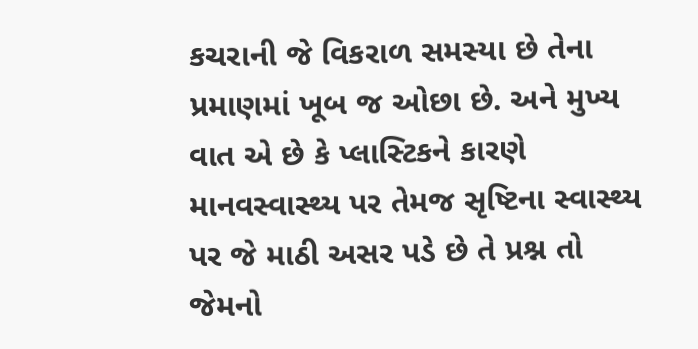કચરાની જે વિકરાળ સમસ્યા છે તેના પ્રમાણમાં ખૂબ જ ઓછા છે. અને મુખ્ય વાત એ છે કે પ્લાસ્ટિકને કારણે માનવસ્વાસ્થ્ય પર તેમજ સૃષ્ટિના સ્વાસ્થ્ય પર જે માઠી અસર પડે છે તે પ્રશ્ન તો જેમનો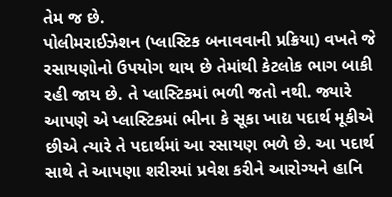તેમ જ છે.
પોલીમરાઈઝેશન (પ્લાસ્ટિક બનાવવાની પ્રક્રિયા) વખતે જે રસાયણોનો ઉપયોગ થાય છે તેમાંથી કેટલોક ભાગ બાકી રહી જાય છે. તે પ્લાસ્ટિકમાં ભળી જતો નથી. જ્યારે આપણે એ પ્લાસ્ટિકમાં ભીના કે સૂકા ખાદ્ય પદાર્થ મૂકીએ છીએ ત્યારે તે પદાર્થમાં આ રસાયણ ભળે છે. આ પદાર્થ સાથે તે આપણા શરીરમાં પ્રવેશ કરીને આરોગ્યને હાનિ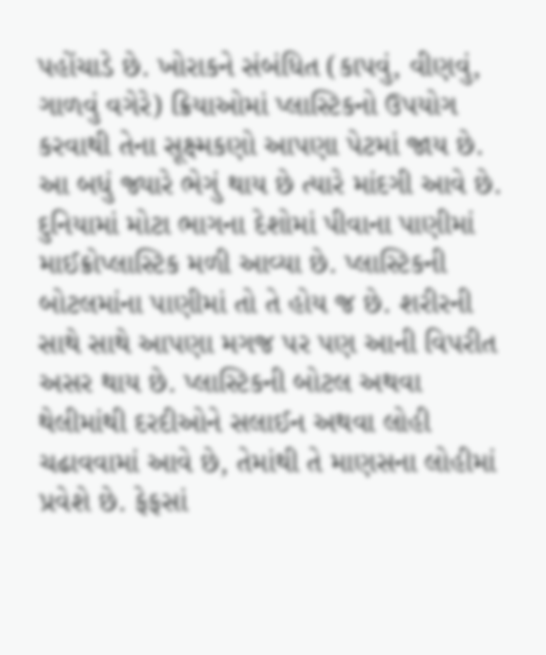પહોંચાડે છે. ખોરાકને સંબંધિત (કાપવું, વીણવું, ગાળવું વગેરે) ક્રિયાઓમાં પ્લાસ્ટિકનો ઉપયોગ કરવાથી તેના સૂક્ષ્મકણો આપણા પેટમાં જાય છે. આ બધું જ્યારે ભેગું થાય છે ત્યારે માંદગી આવે છે.
દુનિયામાં મોટા ભાગના દેશોમાં પીવાના પાણીમાં માઈક્રોપ્લાસ્ટિક મળી આવ્યા છે. પ્લાસ્ટિકની બોટલમાંના પાણીમાં તો તે હોય જ છે. શરીરની સાથે સાથે આપણા મગજ પર પણ આની વિપરીત અસર થાય છે. પ્લાસ્ટિકની બોટલ અથવા થેલીમાંથી દરદીઓને સલાઈન અથવા લોહી ચઢાવવામાં આવે છે, તેમાંથી તે માણસના લોહીમાં પ્રવેશે છે. ફેફસાં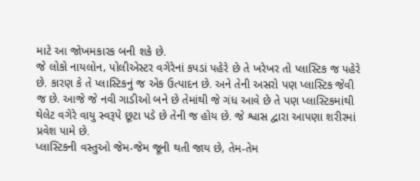માટે આ જોખમકારક બની શકે છે.
જે લોકો નાયલોન, પોલીએસ્ટર વગેરેનાં કપડાં પહેરે છે તે ખરેખર તો પ્લાસ્ટિક જ પહેરે છે. કારણ કે તે પ્લાસ્ટિકનું જ એક ઉત્પાદન છે. અને તેની અસરો પણ પ્લાસ્ટિક જેવી જ છે. આજે જે નવી ગાડીઓ બને છે તેમાંથી જે ગંધ આવે છે તે પણ પ્લાસ્ટિકમાંથી થેલેટ વગેરે વાયુ સ્વરૂપે છૂટા પડે છે તેની જ હોય છે. જે શ્વાસ દ્વારા આપણા શરીરમાં પ્રવેશ પામે છે.
પ્લાસ્ટિકની વસ્તુઓ જેમ-જેમ જૂની થતી જાય છે, તેમ-તેમ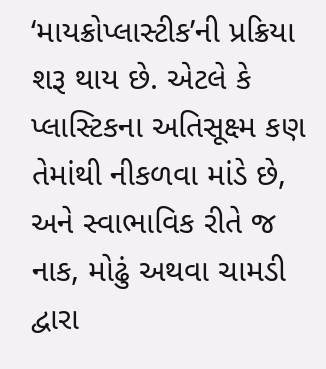‘માયક્રોપ્લાસ્ટીક’ની પ્રક્રિયા શરૂ થાય છે. એટલે કે પ્લાસ્ટિકના અતિસૂક્ષ્મ કણ તેમાંથી નીકળવા માંડે છે, અને સ્વાભાવિક રીતે જ નાક, મોઢું અથવા ચામડી દ્વારા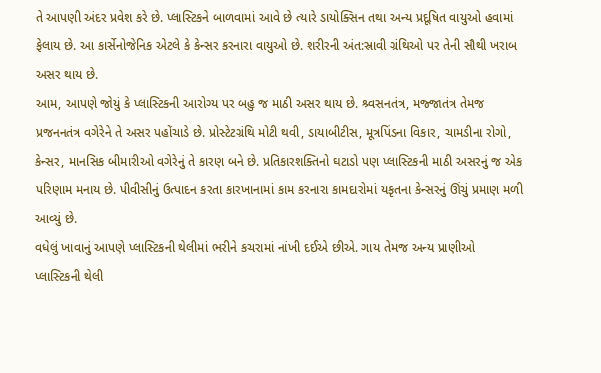તે આપણી અંદર પ્રવેશ કરે છે. પ્લાસ્ટિકને બાળવામાં આવે છે ત્યારે ડાયોક્સિન તથા અન્ય પ્રદૂષિત વાયુઓ હવામાં ફેલાય છે. આ કાર્સેનોજેનિક એટલે કે કેન્સર કરનારા વાયુઓ છે. શરીરની અંત:સ્રાવી ગ્રંથિઓ પર તેની સૌથી ખરાબ અસર થાય છે.
આમ, આપણે જોયું કે પ્લાસ્ટિકની આરોગ્ય પર બહુ જ માઠી અસર થાય છે. શ્ર્વસનતંત્ર, મજ્જાતંત્ર તેમજ પ્રજનનતંત્ર વગેરેને તે અસર પહોંચાડે છે. પ્રોસ્ટેટગ્રંથિ મોટી થવી, ડાયાબીટીસ, મૂત્રપિંડના વિકાર, ચામડીના રોગો, કેન્સર, માનસિક બીમારીઓ વગેરેનું તે કારણ બને છે. પ્રતિકારશક્તિનો ઘટાડો પણ પ્લાસ્ટિકની માઠી અસરનું જ એક પરિણામ મનાય છે. પીવીસીનું ઉત્પાદન કરતા કારખાનામાં કામ કરનારા કામદારોમાં યકૃતના કેન્સરનું ઊંચું પ્રમાણ મળી આવ્યું છે.
વધેલું ખાવાનું આપણે પ્લાસ્ટિકની થેલીમાં ભરીને કચરામાં નાંખી દઈએ છીએ. ગાય તેમજ અન્ય પ્રાણીઓ પ્લાસ્ટિકની થેલી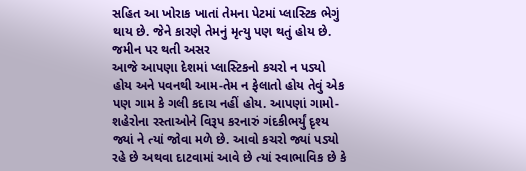સહિત આ ખોરાક ખાતાં તેમના પેટમાં પ્લાસ્ટિક ભેગું થાય છે. જેને કારણે તેમનું મૃત્યુ પણ થતું હોય છે.
જમીન પર થતી અસર
આજે આપણા દેશમાં પ્લાસ્ટિકનો કચરો ન પડ્યો હોય અને પવનથી આમ-તેમ ન ફેલાતો હોય તેવું એક પણ ગામ કે ગલી કદાચ નહીં હોય. આપણાં ગામો-શહેરોના રસ્તાઓને વિરૂપ કરનારું ગંદકીભર્યું દૃશ્ય જ્યાં ને ત્યાં જોવા મળે છે. આવો કચરો જ્યાં પડ્યો રહે છે અથવા દાટવામાં આવે છે ત્યાં સ્વાભાવિક છે કે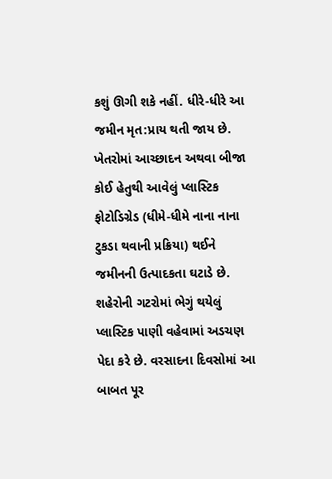કશું ઊગી શકે નહીં. ધીરે-ધીરે આ જમીન મૃત:પ્રાય થતી જાય છે. ખેતરોમાં આચ્છાદન અથવા બીજા કોઈ હેતુથી આવેલું પ્લાસ્ટિક ફોટોડિગ્રેડ (ધીમે-ધીમે નાના નાના ટુકડા થવાની પ્રક્રિયા) થઈને જમીનની ઉત્પાદકતા ઘટાડે છે. શહેરોની ગટરોમાં ભેગું થયેલું પ્લાસ્ટિક પાણી વહેવામાં અડચણ પેદા કરે છે. વરસાદના દિવસોમાં આ બાબત પૂર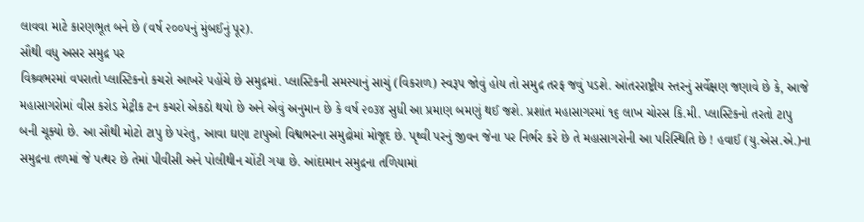લાવવા માટે કારણભૂત બને છે (વર્ષ ૨૦૦૫નું મુંબઈનું પૂર).
સૌથી વધુ અસર સમુદ્ર પર
વિશ્ર્વભરમાં વપરાતો પ્લાસ્ટિકનો કચરો આખરે પહોંચે છે સમુદ્રમાં. પ્લાસ્ટિકની સમસ્યાનું સાચું (વિકરાળ) સ્વરૂપ જોવું હોય તો સમુદ્ર તરફ જવું પડશે. આંતરરાષ્ટ્રીય સ્તરનું સર્વેક્ષણ જણાવે છે કે, આજે મહાસાગરોમાં વીસ કરોડ મેટ્રીક ટન કચરો એકઠો થયો છે અને એવું અનુમાન છે કે વર્ષ ૨૦૩૪ સુધી આ પ્રમાણ બમણું થઈ જશે. પ્રશાંત મહાસાગરમાં ૧૬ લાખ ચોરસ કિ.મી. પ્લાસ્ટિકનો તરતો ટાપુ બની ચૂક્યો છે. આ સૌથી મોટો ટાપુ છે પરંતુ, આવા ઘણા ટાપુઓ વિશ્વભરના સમુદ્રોમાં મોજૂદ છે. પૃથ્વી પરનું જીવન જેના પર નિર્ભર કરે છે તે મહાસાગરોની આ પરિસ્થિતિ છે ! હવાઈ (યુ.એસ.એ.)ના સમુદ્રના તળમાં જે પત્થર છે તેમાં પીવીસી અને પોલીથીન ચોંટી ગયા છે. આંદામાન સમુદ્રના તળિયામાં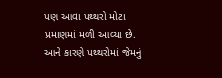પણ આવા પથ્થરો મોટા પ્રમાણમાં મળી આવ્યા છે. આને કારણે પથ્થરોમાં જેમનું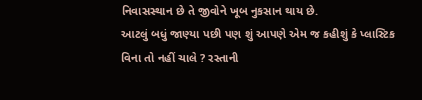નિવાસસ્થાન છે તે જીવોને ખૂબ નુકસાન થાય છે.
આટલું બધું જાણ્યા પછી પણ શું આપણે એમ જ કહીશું કે પ્લાસ્ટિક વિના તો નહીં ચાલે ? રસ્તાની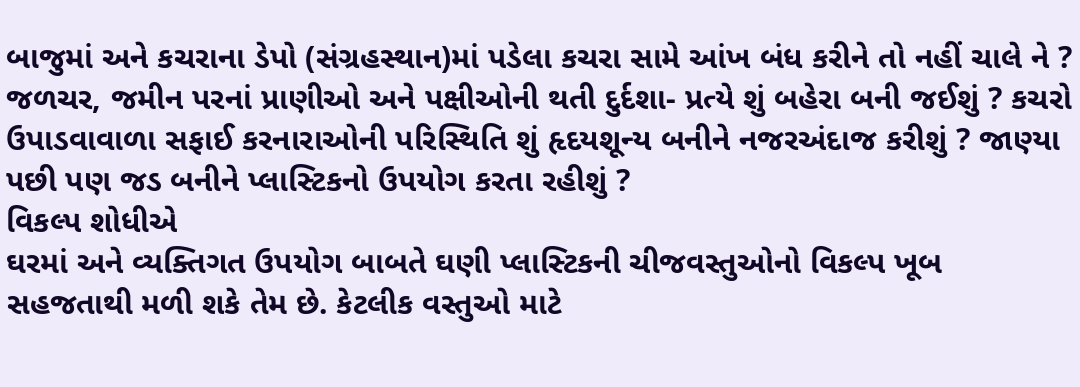બાજુમાં અને કચરાના ડેપો (સંગ્રહસ્થાન)માં પડેલા કચરા સામે આંખ બંધ કરીને તો નહીં ચાલે ને ? જળચર, જમીન પરનાં પ્રાણીઓ અને પક્ષીઓની થતી દુર્દશા- પ્રત્યે શું બહેરા બની જઈશું ? કચરો ઉપાડવાવાળા સફાઈ કરનારાઓની પરિસ્થિતિ શું હૃદયશૂન્ય બનીને નજરઅંદાજ કરીશું ? જાણ્યા પછી પણ જડ બનીને પ્લાસ્ટિકનો ઉપયોગ કરતા રહીશું ?
વિકલ્પ શોધીએ
ઘરમાં અને વ્યક્તિગત ઉપયોગ બાબતે ઘણી પ્લાસ્ટિકની ચીજવસ્તુઓનો વિકલ્પ ખૂબ સહજતાથી મળી શકે તેમ છે. કેટલીક વસ્તુઓ માટે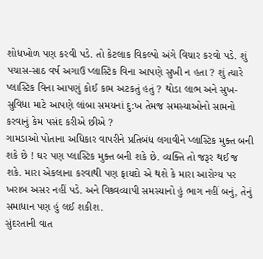શોધખોળ પણ કરવી પડે. તો કેટલાક વિકલ્પો અંગે વિચાર કરવો પડે. શું પચાસ-સાઠ વર્ષ અગાઉ પ્લાસ્ટિક વિના આપણે સુખી ન હતા ? શું ત્યારે પ્લાસ્ટિક વિના આપણું કોઈ કામ અટકતું હતું ? થોડા લાભ અને સુખ-સુવિધા માટે આપણે લાંબા સમયનાં દુ:ખ તેમજ સમસ્યાઓનો સામનો કરવાનું કેમ પસંદ કરીએ છીએ ?
ગામડાઓ પોતાના અધિકાર વાપરીને પ્રતિબંધ લગાવીને પ્લાસ્ટિક મુક્ત બની શકે છે ! ઘર પણ પ્લાસ્ટિક મુક્ત બની શકે છે. વ્યક્તિ તો જરૂર થઈ જ શકે. મારા એકલાના કરવાથી પણ ફાયદો એ થશે કે મારા આરોગ્ય પર ખરાબ અસર નહીં પડે. અને વિશ્ર્વવ્યાપી સમસ્યાનો હું ભાગ નહીં બનું, તેનું સમાધાન પણ હું લઈ શકીશ.
સુંદરતાની વાત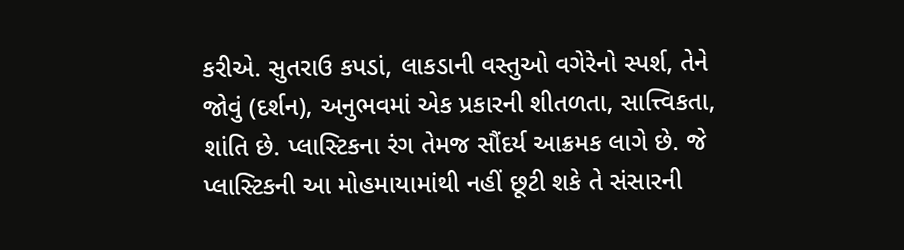કરીએ. સુતરાઉ કપડાં, લાકડાની વસ્તુઓ વગેરેનો સ્પર્શ, તેને જોવું (દર્શન), અનુભવમાં એક પ્રકારની શીતળતા, સાત્ત્વિકતા, શાંતિ છે. પ્લાસ્ટિકના રંગ તેમજ સૌંદર્ય આક્રમક લાગે છે. જે પ્લાસ્ટિકની આ મોહમાયામાંથી નહીં છૂટી શકે તે સંસારની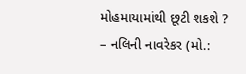મોહમાયામાંથી છૂટી શકશે ?
– નલિની નાવરેકર (મો.: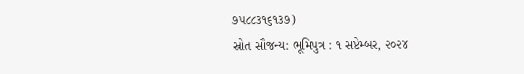૭૫૮૮૩૧૬૧૩૭)
સ્રોત સૌજન્ય: ભૂમિપુત્ર : ૧ સપ્ટેમ્બર, ૨૦૨૪